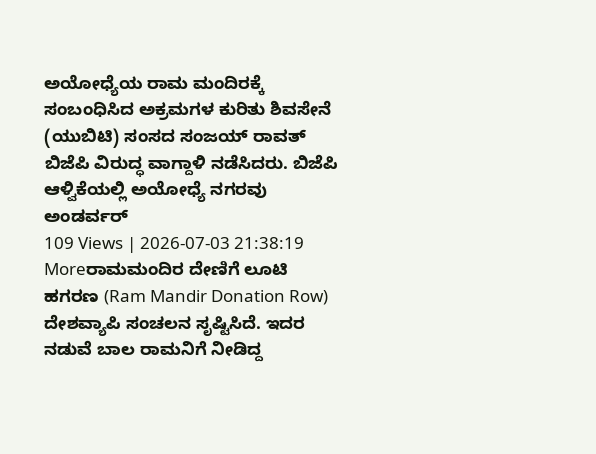ಅಯೋಧ್ಯೆಯ ರಾಮ ಮಂದಿರಕ್ಕೆ ಸಂಬಂಧಿಸಿದ ಅಕ್ರಮಗಳ ಕುರಿತು ಶಿವಸೇನೆ (ಯುಬಿಟಿ) ಸಂಸದ ಸಂಜಯ್ ರಾವತ್ ಬಿಜೆಪಿ ವಿರುದ್ಧ ವಾಗ್ದಾಳಿ ನಡೆಸಿದರು. ಬಿಜೆಪಿ ಆಳ್ವಿಕೆಯಲ್ಲಿ ಅಯೋಧ್ಯೆ ನಗರವು ಅಂಡರ್ವರ್
109 Views | 2026-07-03 21:38:19
Moreರಾಮಮಂದಿರ ದೇಣಿಗೆ ಲೂಟಿ ಹಗರಣ (Ram Mandir Donation Row) ದೇಶವ್ಯಾಪಿ ಸಂಚಲನ ಸೃಷ್ಟಿಸಿದೆ. ಇದರ ನಡುವೆ ಬಾಲ ರಾಮನಿಗೆ ನೀಡಿದ್ದ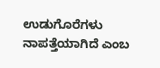ಉಡುಗೊರೆಗಳು ನಾಪತ್ತೆಯಾಗಿದೆ ಎಂಬ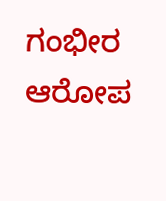ಗಂಭೀರ ಆರೋಪ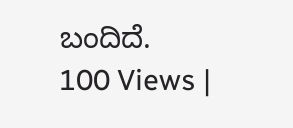ಬಂದಿದೆ.
100 Views |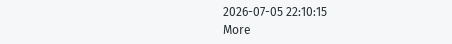2026-07-05 22:10:15
More